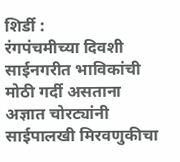शिर्डी :
रंगपंचमीच्या दिवशी साईनगरीत भाविकांची मोठी गर्दी असताना अज्ञात चोरट्यांनी साईपालखी मिरवणुकीचा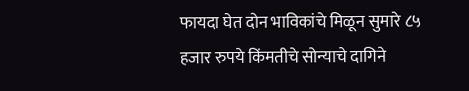फायदा घेत दोन भाविकांचे मिळून सुमारे ८५ हजार रुपये किंमतीचे सोन्याचे दागिने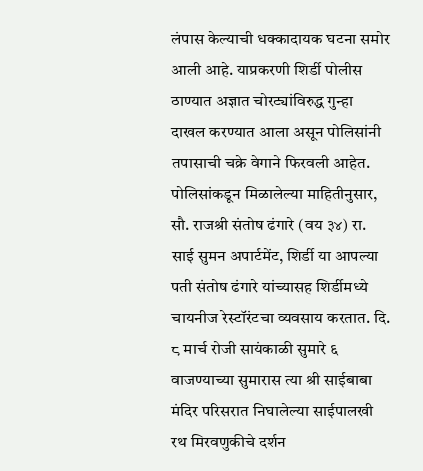लंपास केल्याची धक्कादायक घटना समोर आली आहे. याप्रकरणी शिर्डी पोलीस ठाण्यात अज्ञात चोरट्यांविरुद्ध गुन्हा दाखल करण्यात आला असून पोलिसांनी तपासाची चक्रे वेगाने फिरवली आहेत.
पोलिसांकडून मिळालेल्या माहितीनुसार, सौ. राजश्री संतोष ढंगारे (वय ३४) रा. साई सुमन अपार्टमेंट, शिर्डी या आपल्या पती संतोष ढंगारे यांच्यासह शिर्डीमध्ये चायनीज रेस्टॉरंटचा व्यवसाय करतात. दि. ८ मार्च रोजी सायंकाळी सुमारे ६ वाजण्याच्या सुमारास त्या श्री साईबाबा मंदिर परिसरात निघालेल्या साईपालखी रथ मिरवणुकीचे दर्शन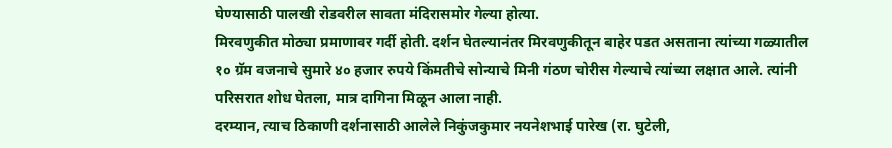घेण्यासाठी पालखी रोडवरील सावता मंदिरासमोर गेल्या होत्या.
मिरवणुकीत मोठ्या प्रमाणावर गर्दी होती. दर्शन घेतल्यानंतर मिरवणुकीतून बाहेर पडत असताना त्यांच्या गळ्यातील १० ग्रॅम वजनाचे सुमारे ४० हजार रुपये किंमतीचे सोन्याचे मिनी गंठण चोरीस गेल्याचे त्यांच्या लक्षात आले. त्यांनी परिसरात शोध घेतला, मात्र दागिना मिळून आला नाही.
दरम्यान, त्याच ठिकाणी दर्शनासाठी आलेले निकुंजकुमार नयनेशभाई पारेख (रा. घुटेली,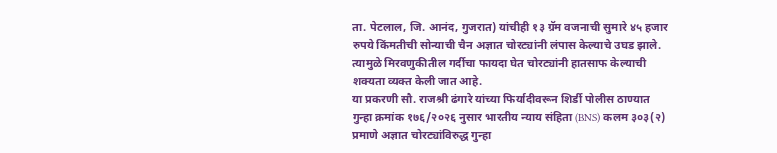ता. पेटलाल, जि. आनंद, गुजरात) यांचीही १३ ग्रॅम वजनाची सुमारे ४५ हजार रुपये किंमतीची सोन्याची चैन अज्ञात चोरट्यांनी लंपास केल्याचे उघड झाले. त्यामुळे मिरवणुकीतील गर्दीचा फायदा घेत चोरट्यांनी हातसाफ केल्याची शक्यता व्यक्त केली जात आहे.
या प्रकरणी सौ. राजश्री ढंगारे यांच्या फिर्यादीवरून शिर्डी पोलीस ठाण्यात गुन्हा क्रमांक १७६/२०२६ नुसार भारतीय न्याय संहिता (BNS) कलम ३०३(२) प्रमाणे अज्ञात चोरट्यांविरुद्ध गुन्हा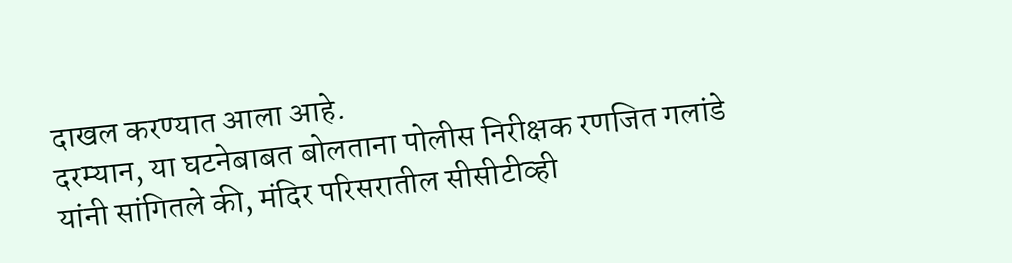दाखल करण्यात आला आहे.
दरम्यान, या घटनेबाबत बोलताना पोलीस निरीक्षक रणजित गलांडे यांनी सांगितले की, मंदिर परिसरातील सीसीटीव्ही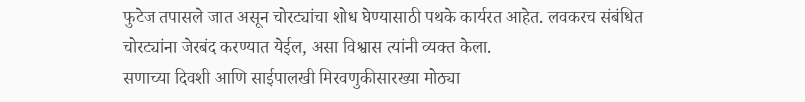फुटेज तपासले जात असून चोरट्यांचा शोध घेण्यासाठी पथके कार्यरत आहेत. लवकरच संबंधित चोरट्यांना जेरबंद करण्यात येईल, असा विश्वास त्यांनी व्यक्त केला.
सणाच्या दिवशी आणि साईपालखी मिरवणुकीसारख्या मोठ्या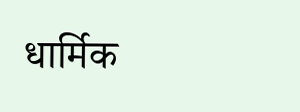धार्मिक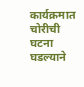कार्यक्रमात चोरीची घटना घडल्याने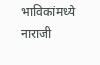भाविकांमध्ये नाराजी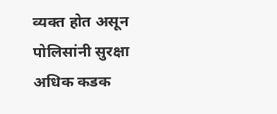व्यक्त होत असून पोलिसांनी सुरक्षा अधिक कडक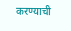करण्याची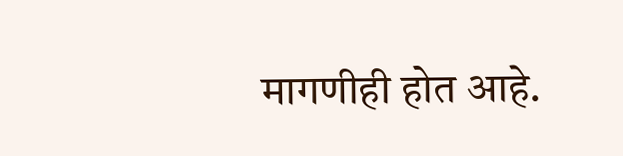मागणीही होत आहे.